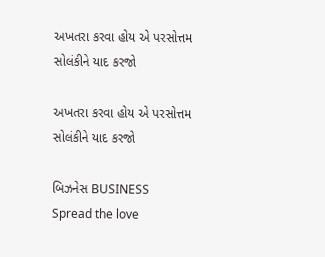અખતરા કરવા હોય એ પરસોત્તમ સોલંકીને યાદ કરજો

અખતરા કરવા હોય એ પરસોત્તમ સોલંકીને યાદ કરજો

બિઝનેસ BUSINESS
Spread the love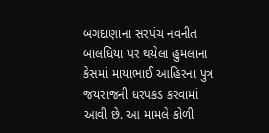બગદાણાના સરપંચ નવનીત બાલધિયા પર થયેલા હુમલાના કેસમાં માયાભાઈ આહિરના પુત્ર જયરાજની ધરપકડ કરવામાં આવી છે. આ મામલે કોળી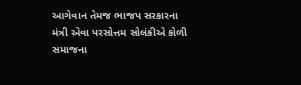આગેવાન તેમજ ભાજપ સરકારના મંત્રી એવા પરસોત્તમ સોલંકીએ કોળી સમાજના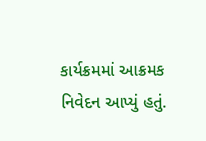કાર્યક્રમમાં આક્રમક નિવેદન આપ્યું હતું.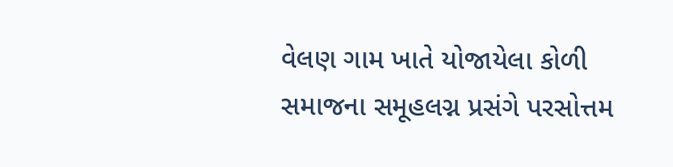વેલણ ગામ ખાતે યોજાયેલા કોળી સમાજના સમૂહલગ્ન પ્રસંગે પરસોત્તમ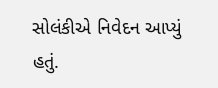સોલંકીએ નિવેદન આપ્યું હતું.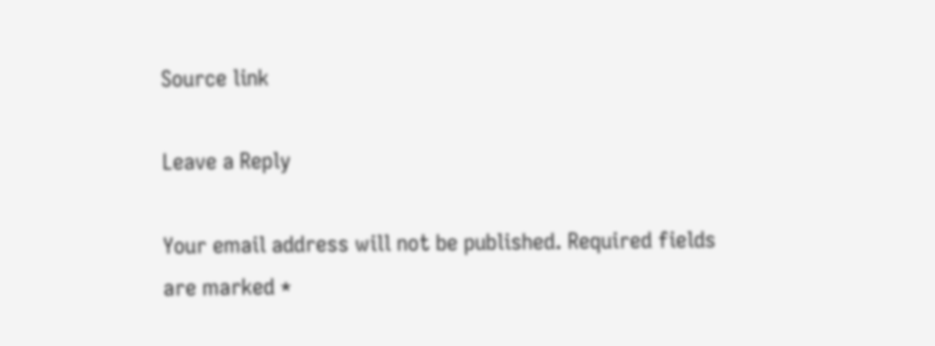Source link

Leave a Reply

Your email address will not be published. Required fields are marked *